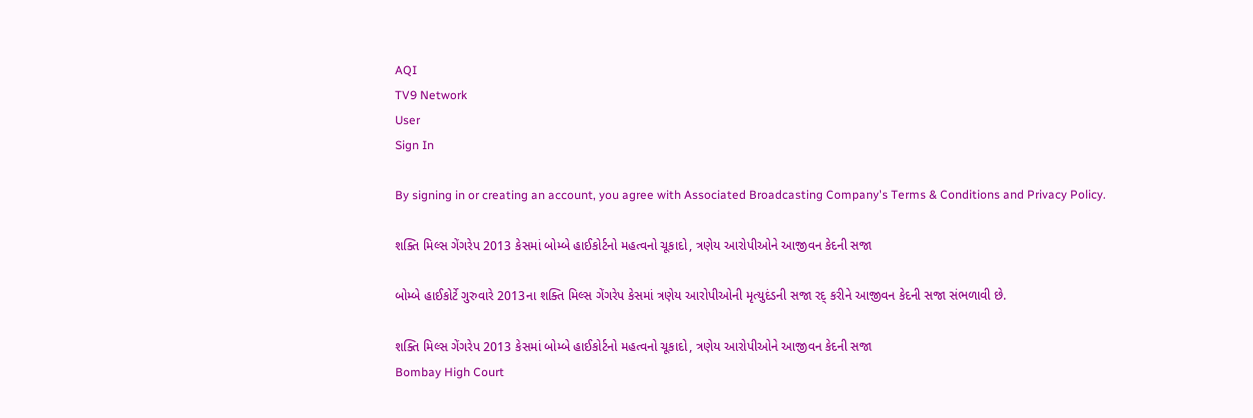AQI
TV9 Network
User
Sign In

By signing in or creating an account, you agree with Associated Broadcasting Company's Terms & Conditions and Privacy Policy.

શક્તિ મિલ્સ ગેંગરેપ 2013 કેસમાં બોમ્બે હાઈકોર્ટનો મહત્વનો ચૂકાદો, ત્રણેય આરોપીઓને આજીવન કેદની સજા

બોમ્બે હાઈકોર્ટે ગુરુવારે 2013ના શક્તિ મિલ્સ ગેંગરેપ કેસમાં ત્રણેય આરોપીઓની મૃત્યુદંડની સજા રદ્ કરીને આજીવન કેદની સજા સંભળાવી છે.

શક્તિ મિલ્સ ગેંગરેપ 2013 કેસમાં બોમ્બે હાઈકોર્ટનો મહત્વનો ચૂકાદો, ત્રણેય આરોપીઓને આજીવન કેદની સજા
Bombay High Court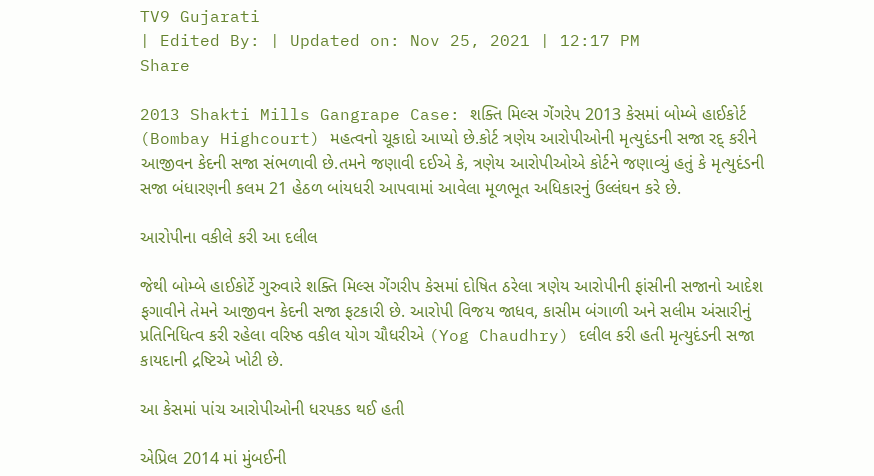TV9 Gujarati
| Edited By: | Updated on: Nov 25, 2021 | 12:17 PM
Share

2013 Shakti Mills Gangrape Case: શક્તિ મિલ્સ ગેંગરેપ 2013 કેસમાં બોમ્બે હાઈકોર્ટ (Bombay Highcourt) મહત્વનો ચૂકાદો આપ્યો છે.કોર્ટ ત્રણેય આરોપીઓની મૃત્યુદંડની સજા રદ્ કરીને આજીવન કેદની સજા સંભળાવી છે.તમને જણાવી દઈએ કે, ત્રણેય આરોપીઓએ કોર્ટને જણાવ્યું હતું કે મૃત્યુદંડની સજા બંધારણની કલમ 21 હેઠળ બાંયધરી આપવામાં આવેલા મૂળભૂત અધિકારનું ઉલ્લંઘન કરે છે.

આરોપીના વકીલે કરી આ દલીલ

જેથી બોમ્બે હાઈકોર્ટે ગુરુવારે શક્તિ મિલ્સ ગેંગરીપ કેસમાં દોષિત ઠરેલા ત્રણેય આરોપીની ફાંસીની સજાનો આદેશ ફગાવીને તેમને આજીવન કેદની સજા ફટકારી છે. આરોપી વિજય જાધવ, કાસીમ બંગાળી અને સલીમ અંસારીનું પ્રતિનિધિત્વ કરી રહેલા વરિષ્ઠ વકીલ યોગ ચૌધરીએ (Yog Chaudhry) દલીલ કરી હતી મૃત્યુદંડની સજા કાયદાની દ્રષ્ટિએ ખોટી છે.

આ કેસમાં પાંચ આરોપીઓની ધરપકડ થઈ હતી

એપ્રિલ 2014 માં મુંબઈની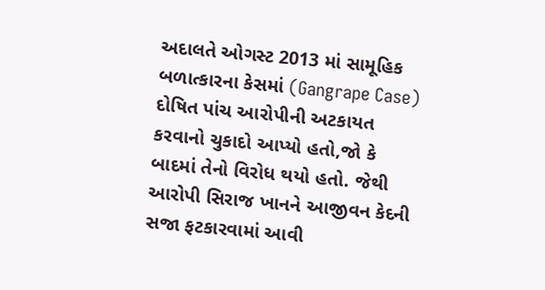અદાલતે ઓગસ્ટ 2013 માં સામૂહિક બળાત્કારના કેસમાં (Gangrape Case) દોષિત પાંચ આરોપીની અટકાયત કરવાનો ચુકાદો આપ્યો હતો,જો કે બાદમાં તેનો વિરોધ થયો હતો. જેથી આરોપી સિરાજ ખાનને આજીવન કેદની સજા ફટકારવામાં આવી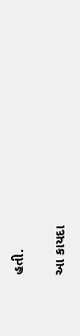હતી.

આ કાયદા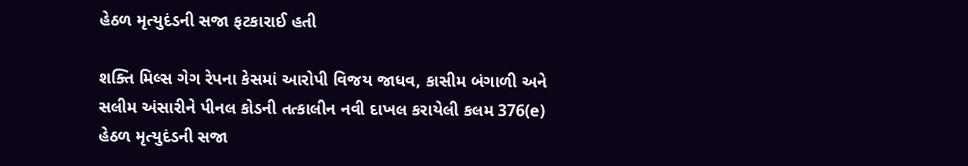હેઠળ મૃત્યુદંડની સજા ફટકારાઈ હતી

શક્તિ મિલ્સ ગેગ રેપના કેસમાં આરોપી વિજય જાધવ, કાસીમ બંગાળી અને સલીમ અંસારીને પીનલ કોડની તત્કાલીન નવી દાખલ કરાયેલી કલમ 376(e) હેઠળ મૃત્યુદંડની સજા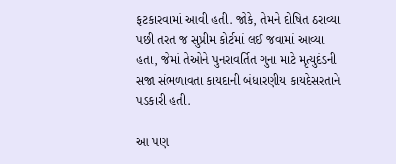ફટકારવામાં આવી હતી. જોકે, તેમને દોષિત ઠરાવ્યા પછી તરત જ સુપ્રીમ કોર્ટમાં લઈ જવામાં આવ્યા હતા, જેમાં તેઓને પુનરાવર્તિત ગુના માટે મૃત્યુદંડની સજા સંભળાવતા કાયદાની બંધારણીય કાયદેસરતાને પડકારી હતી.

આ પણ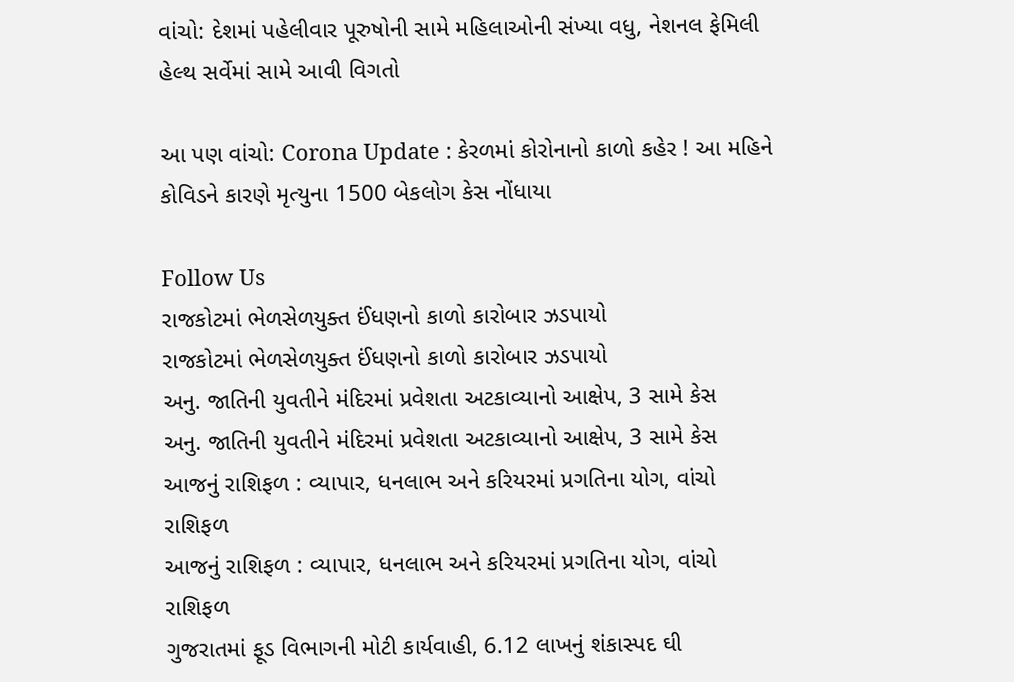વાંચો: દેશમાં પહેલીવાર પૂરુષોની સામે મહિલાઓની સંખ્યા વધુ, નેશનલ ફેમિલી હેલ્થ સર્વેમાં સામે આવી વિગતો

આ પણ વાંચો: Corona Update : કેરળમાં કોરોનાનો કાળો કહેર ! આ મહિને કોવિડને કારણે મૃત્યુના 1500 બેકલોગ કેસ નોંધાયા

Follow Us
રાજકોટમાં ભેળસેળયુક્ત ઈંધણનો કાળો કારોબાર ઝડપાયો
રાજકોટમાં ભેળસેળયુક્ત ઈંધણનો કાળો કારોબાર ઝડપાયો
અનુ. જાતિની યુવતીને મંદિરમાં પ્રવેશતા અટકાવ્યાનો આક્ષેપ, 3 સામે કેસ
અનુ. જાતિની યુવતીને મંદિરમાં પ્રવેશતા અટકાવ્યાનો આક્ષેપ, 3 સામે કેસ
આજનું રાશિફળ : વ્યાપાર, ધનલાભ અને કરિયરમાં પ્રગતિના યોગ, વાંચો રાશિફળ
આજનું રાશિફળ : વ્યાપાર, ધનલાભ અને કરિયરમાં પ્રગતિના યોગ, વાંચો રાશિફળ
ગુજરાતમાં ફૂડ વિભાગની મોટી કાર્યવાહી, 6.12 લાખનું શંકાસ્પદ ઘી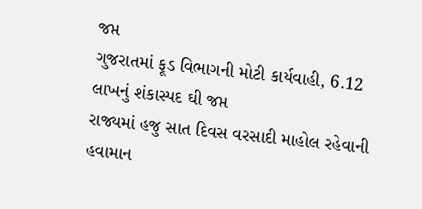જપ્ત
ગુજરાતમાં ફૂડ વિભાગની મોટી કાર્યવાહી, 6.12 લાખનું શંકાસ્પદ ઘી જપ્ત
રાજ્યમાં હજુ સાત દિવસ વરસાદી માહોલ રહેવાની હવામાન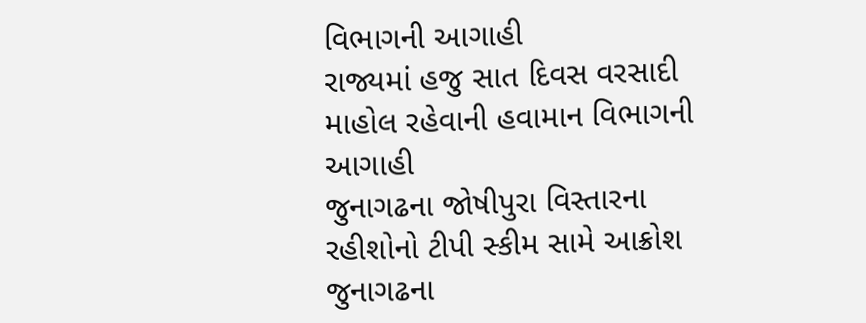વિભાગની આગાહી
રાજ્યમાં હજુ સાત દિવસ વરસાદી માહોલ રહેવાની હવામાન વિભાગની આગાહી
જુનાગઢના જોષીપુરા વિસ્તારના રહીશોનો ટીપી સ્કીમ સામે આક્રોશ
જુનાગઢના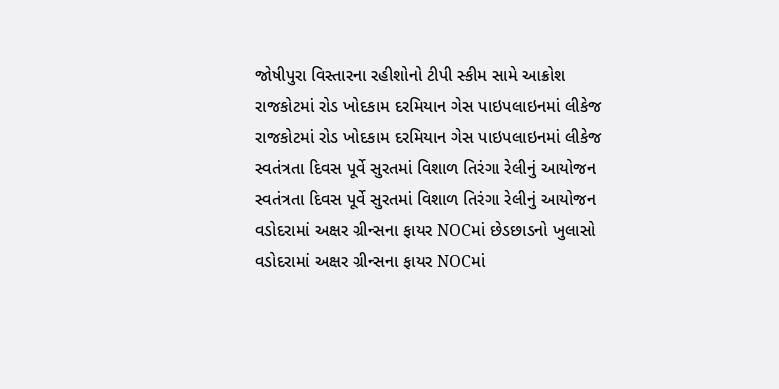જોષીપુરા વિસ્તારના રહીશોનો ટીપી સ્કીમ સામે આક્રોશ
રાજકોટમાં રોડ ખોદકામ દરમિયાન ગેસ પાઇપલાઇનમાં લીકેજ
રાજકોટમાં રોડ ખોદકામ દરમિયાન ગેસ પાઇપલાઇનમાં લીકેજ
સ્વતંત્રતા દિવસ પૂર્વે સુરતમાં વિશાળ તિરંગા રેલીનું આયોજન
સ્વતંત્રતા દિવસ પૂર્વે સુરતમાં વિશાળ તિરંગા રેલીનું આયોજન
વડોદરામાં અક્ષર ગ્રીન્સના ફાયર NOCમાં છેડછાડનો ખુલાસો
વડોદરામાં અક્ષર ગ્રીન્સના ફાયર NOCમાં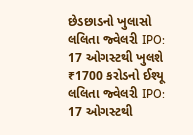છેડછાડનો ખુલાસો
લલિતા જ્વેલરી IPO: 17 ઓગસ્ટથી ખુલશે ₹1700 કરોડનો ઈશ્યૂ
લલિતા જ્વેલરી IPO: 17 ઓગસ્ટથી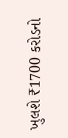ખુલશે ₹1700 કરોડનો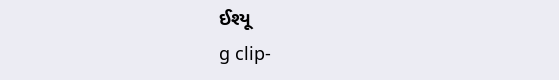ઈશ્યૂ
g clip-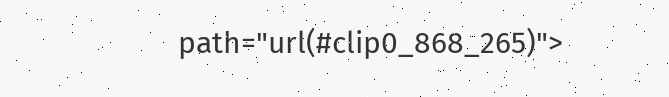path="url(#clip0_868_265)">